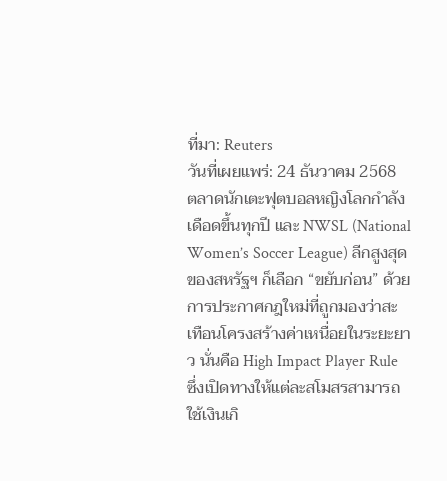ที่มา: Reuters
วันที่เผยแพร่: 24 ธันวาคม 2568
ตลาดนักเตะฟุตบอลหญิงโลกกำลังเดือดขึ้นทุกปี และ NWSL (National Women’s Soccer League) ลีกสูงสุดของสหรัฐฯ ก็เลือก “ขยับก่อน” ด้วยการประกาศกฎใหม่ที่ถูกมองว่าสะเทือนโครงสร้างค่าเหนื่อยในระยะยาว นั่นคือ High Impact Player Rule ซึ่งเปิดทางให้แต่ละสโมสรสามารถ ใช้เงินเกิ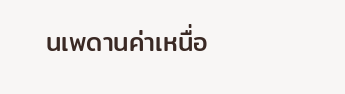นเพดานค่าเหนื่อ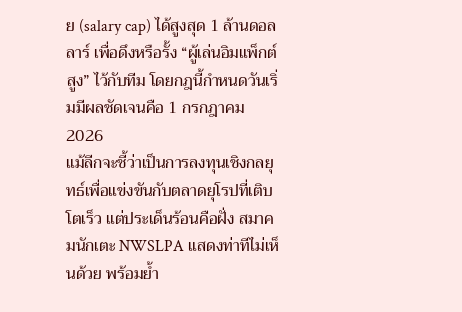ย (salary cap) ได้สูงสุด 1 ล้านดอลลาร์ เพื่อดึงหรือรั้ง “ผู้เล่นอิมแพ็กต์สูง” ไว้กับทีม โดยกฎนี้กำหนดวันเริ่มมีผลชัดเจนคือ 1 กรกฎาคม 2026
แม้ลีกจะชี้ว่าเป็นการลงทุนเชิงกลยุทธ์เพื่อแข่งขันกับตลาดยุโรปที่เติบโตเร็ว แต่ประเด็นร้อนคือฝั่ง สมาคมนักเตะ NWSLPA แสดงท่าทีไม่เห็นด้วย พร้อมย้ำ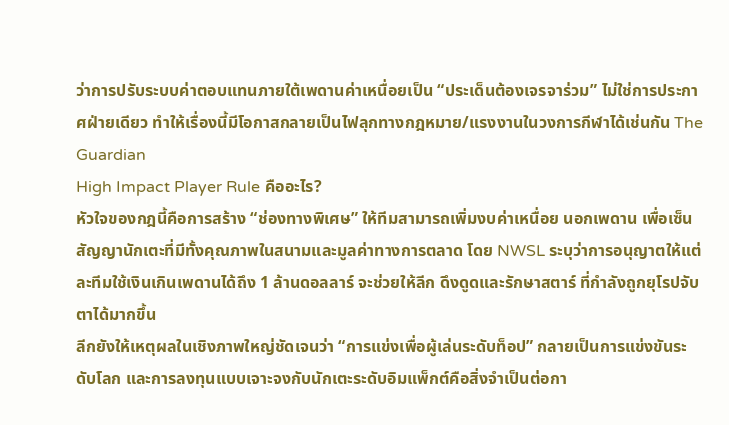ว่าการปรับระบบค่าตอบแทนภายใต้เพดานค่าเหนื่อยเป็น “ประเด็นต้องเจรจาร่วม” ไม่ใช่การประกาศฝ่ายเดียว ทำให้เรื่องนี้มีโอกาสกลายเป็นไฟลุกทางกฎหมาย/แรงงานในวงการกีฬาได้เช่นกัน The Guardian
High Impact Player Rule คืออะไร?
หัวใจของกฎนี้คือการสร้าง “ช่องทางพิเศษ” ให้ทีมสามารถเพิ่มงบค่าเหนื่อย นอกเพดาน เพื่อเซ็นสัญญานักเตะที่มีทั้งคุณภาพในสนามและมูลค่าทางการตลาด โดย NWSL ระบุว่าการอนุญาตให้แต่ละทีมใช้เงินเกินเพดานได้ถึง 1 ล้านดอลลาร์ จะช่วยให้ลีก ดึงดูดและรักษาสตาร์ ที่กำลังถูกยุโรปจับตาได้มากขึ้น
ลีกยังให้เหตุผลในเชิงภาพใหญ่ชัดเจนว่า “การแข่งเพื่อผู้เล่นระดับท็อป” กลายเป็นการแข่งขันระดับโลก และการลงทุนแบบเจาะจงกับนักเตะระดับอิมแพ็กต์คือสิ่งจำเป็นต่อกา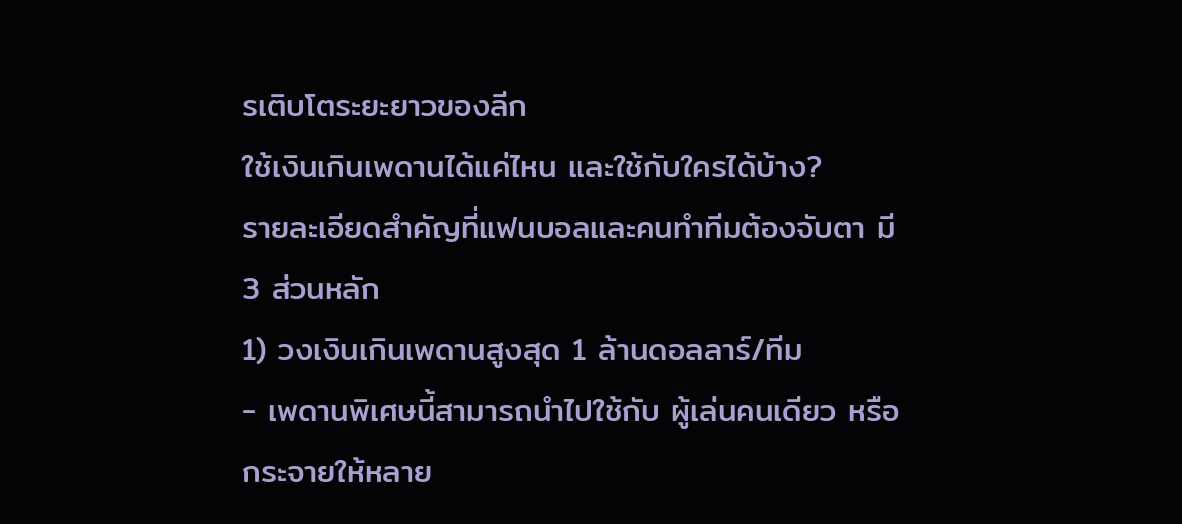รเติบโตระยะยาวของลีก
ใช้เงินเกินเพดานได้แค่ไหน และใช้กับใครได้บ้าง?
รายละเอียดสำคัญที่แฟนบอลและคนทำทีมต้องจับตา มี 3 ส่วนหลัก
1) วงเงินเกินเพดานสูงสุด 1 ล้านดอลลาร์/ทีม
- เพดานพิเศษนี้สามารถนำไปใช้กับ ผู้เล่นคนเดียว หรือ กระจายให้หลาย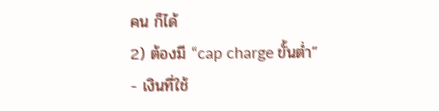คน ก็ได้
2) ต้องมี “cap charge ขั้นต่ำ”
- เงินที่ใช้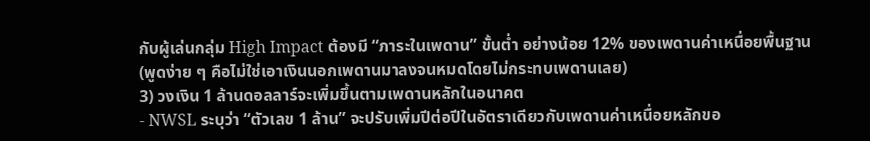กับผู้เล่นกลุ่ม High Impact ต้องมี “ภาระในเพดาน” ขั้นต่ำ อย่างน้อย 12% ของเพดานค่าเหนื่อยพื้นฐาน (พูดง่าย ๆ คือไม่ใช่เอาเงินนอกเพดานมาลงจนหมดโดยไม่กระทบเพดานเลย)
3) วงเงิน 1 ล้านดอลลาร์จะเพิ่มขึ้นตามเพดานหลักในอนาคต
- NWSL ระบุว่า “ตัวเลข 1 ล้าน” จะปรับเพิ่มปีต่อปีในอัตราเดียวกับเพดานค่าเหนื่อยหลักขอ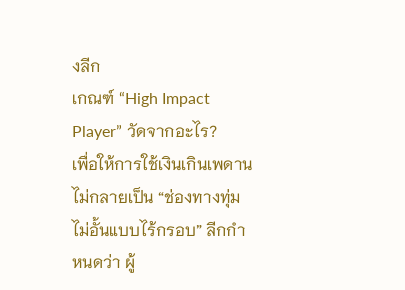งลีก
เกณฑ์ “High Impact Player” วัดจากอะไร?
เพื่อให้การใช้เงินเกินเพดานไม่กลายเป็น “ช่องทางทุ่มไม่อั้นแบบไร้กรอบ” ลีกกำหนดว่า ผู้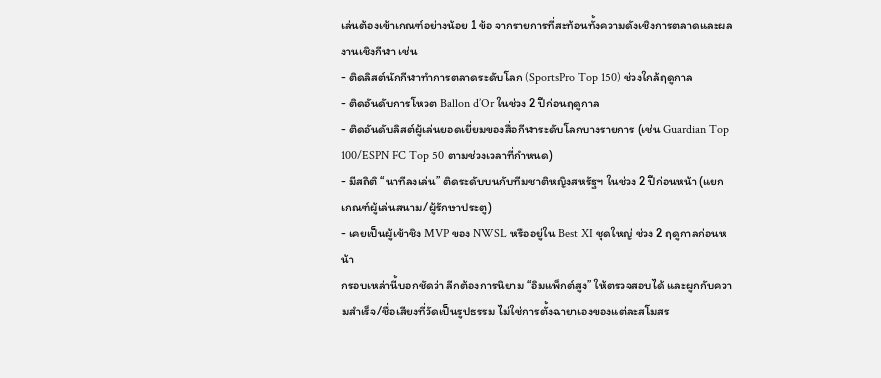เล่นต้องเข้าเกณฑ์อย่างน้อย 1 ข้อ จากรายการที่สะท้อนทั้งความดังเชิงการตลาดและผลงานเชิงกีฬา เช่น
- ติดลิสต์นักกีฬาทำการตลาดระดับโลก (SportsPro Top 150) ช่วงใกล้ฤดูกาล
- ติดอันดับการโหวต Ballon d’Or ในช่วง 2 ปีก่อนฤดูกาล
- ติดอันดับลิสต์ผู้เล่นยอดเยี่ยมของสื่อกีฬาระดับโลกบางรายการ (เช่น Guardian Top 100/ESPN FC Top 50 ตามช่วงเวลาที่กำหนด)
- มีสถิติ “นาทีลงเล่น” ติดระดับบนกับทีมชาติหญิงสหรัฐฯ ในช่วง 2 ปีก่อนหน้า (แยกเกณฑ์ผู้เล่นสนาม/ผู้รักษาประตู)
- เคยเป็นผู้เข้าชิง MVP ของ NWSL หรืออยู่ใน Best XI ชุดใหญ่ ช่วง 2 ฤดูกาลก่อนหน้า
กรอบเหล่านี้บอกชัดว่า ลีกต้องการนิยาม “อิมแพ็กต์สูง” ให้ตรวจสอบได้ และผูกกับความสำเร็จ/ชื่อเสียงที่วัดเป็นรูปธรรม ไม่ใช่การตั้งฉายาเองของแต่ละสโมสร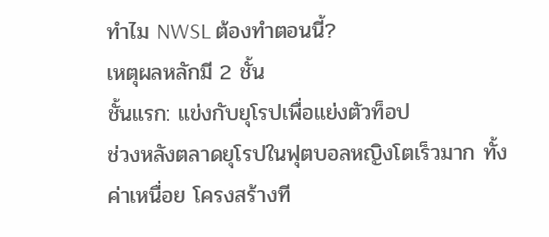ทำไม NWSL ต้องทำตอนนี้?
เหตุผลหลักมี 2 ชั้น
ชั้นแรก: แข่งกับยุโรปเพื่อแย่งตัวท็อป
ช่วงหลังตลาดยุโรปในฟุตบอลหญิงโตเร็วมาก ทั้งค่าเหนื่อย โครงสร้างที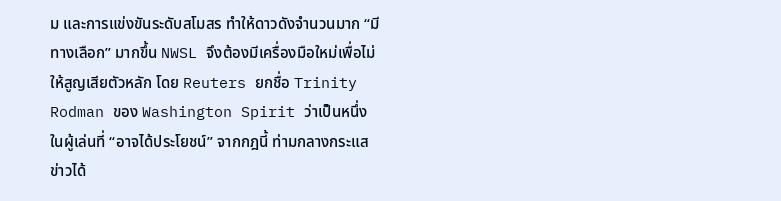ม และการแข่งขันระดับสโมสร ทำให้ดาวดังจำนวนมาก “มีทางเลือก” มากขึ้น NWSL จึงต้องมีเครื่องมือใหม่เพื่อไม่ให้สูญเสียตัวหลัก โดย Reuters ยกชื่อ Trinity Rodman ของ Washington Spirit ว่าเป็นหนึ่งในผู้เล่นที่ “อาจได้ประโยชน์” จากกฎนี้ ท่ามกลางกระแสข่าวได้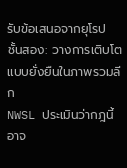รับข้อเสนอจากยุโรป
ชั้นสอง: วางการเติบโตแบบยั่งยืนในภาพรวมลีก
NWSL ประเมินว่ากฎนี้อาจ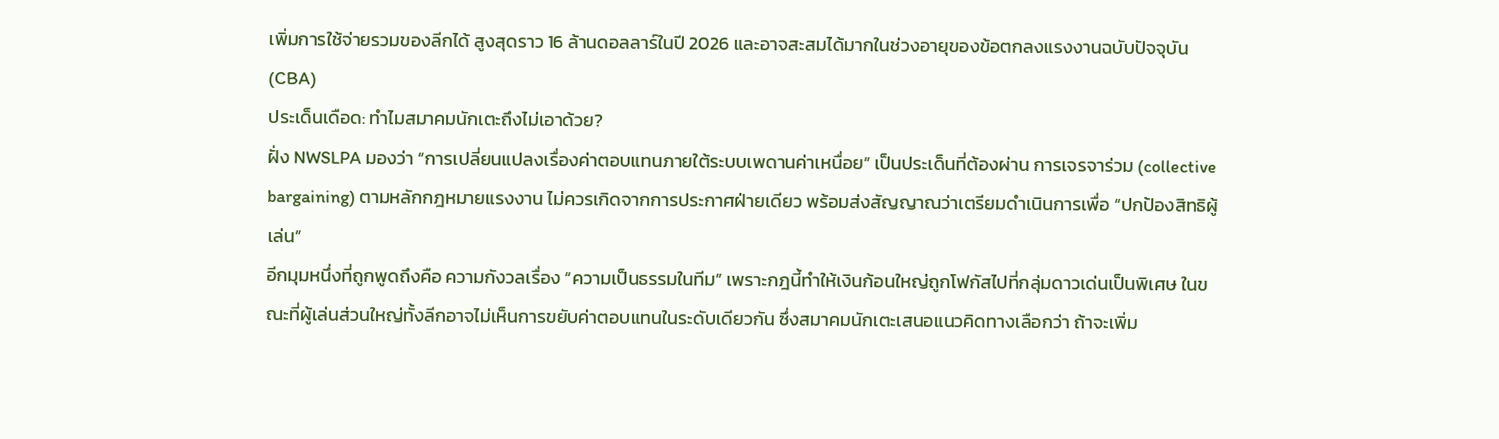เพิ่มการใช้จ่ายรวมของลีกได้ สูงสุดราว 16 ล้านดอลลาร์ในปี 2026 และอาจสะสมได้มากในช่วงอายุของข้อตกลงแรงงานฉบับปัจจุบัน (CBA)
ประเด็นเดือด: ทำไมสมาคมนักเตะถึงไม่เอาด้วย?
ฝั่ง NWSLPA มองว่า “การเปลี่ยนแปลงเรื่องค่าตอบแทนภายใต้ระบบเพดานค่าเหนื่อย” เป็นประเด็นที่ต้องผ่าน การเจรจาร่วม (collective bargaining) ตามหลักกฎหมายแรงงาน ไม่ควรเกิดจากการประกาศฝ่ายเดียว พร้อมส่งสัญญาณว่าเตรียมดำเนินการเพื่อ “ปกป้องสิทธิผู้เล่น”
อีกมุมหนึ่งที่ถูกพูดถึงคือ ความกังวลเรื่อง “ความเป็นธรรมในทีม” เพราะกฎนี้ทำให้เงินก้อนใหญ่ถูกโฟกัสไปที่กลุ่มดาวเด่นเป็นพิเศษ ในขณะที่ผู้เล่นส่วนใหญ่ทั้งลีกอาจไม่เห็นการขยับค่าตอบแทนในระดับเดียวกัน ซึ่งสมาคมนักเตะเสนอแนวคิดทางเลือกว่า ถ้าจะเพิ่ม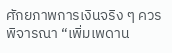ศักยภาพการเงินจริง ๆ ควรพิจารณา “เพิ่มเพดาน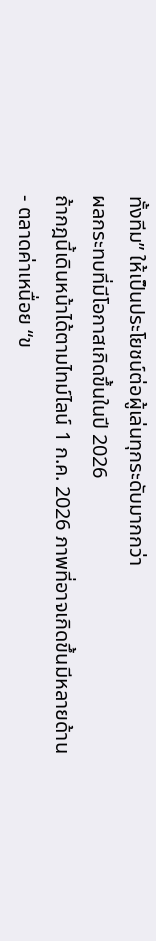ทั้งทีม” ให้เป็นประโยชน์ต่อผู้เล่นทุกระดับมากกว่า
ผลกระทบที่มีโอกาสเกิดขึ้นในปี 2026
ถ้ากฎนี้เดินหน้าได้ตามไทม์ไลน์ 1 ก.ค. 2026 ภาพที่อาจเกิดขึ้นมีหลายด้าน
- ตลาดค่าเหนื่อย “ข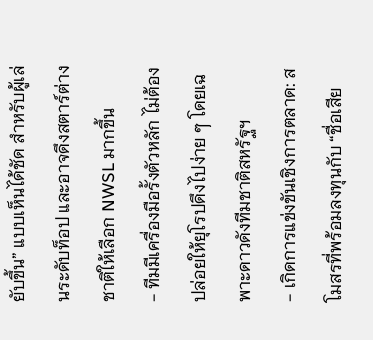ยับขึ้น” แบบเห็นได้ชัด สำหรับผู้เล่นระดับท็อป และอาจดึงสตาร์ต่างชาติให้เลือก NWSL มากขึ้น
- ทีมมีเครื่องมือรั้งตัวหลัก ไม่ต้องปล่อยให้ยุโรปดึงไปง่าย ๆ โดยเฉพาะดาวดังทีมชาติสหรัฐฯ
- เกิดการแข่งขันเชิงการตลาด: สโมสรที่พร้อมลงทุนกับ “ชื่อเสีย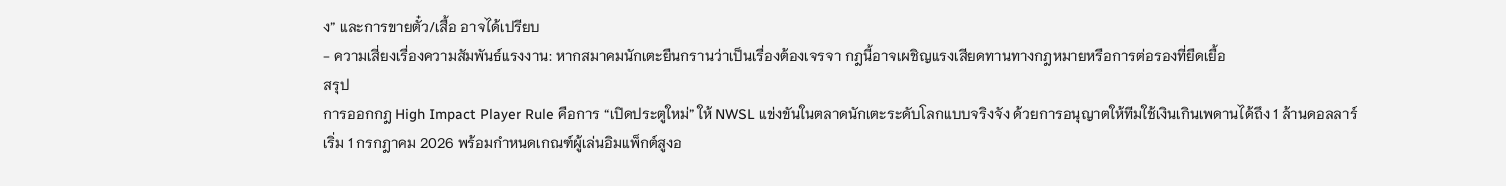ง” และการขายตั๋ว/เสื้อ อาจได้เปรียบ
- ความเสี่ยงเรื่องความสัมพันธ์แรงงาน: หากสมาคมนักเตะยืนกรานว่าเป็นเรื่องต้องเจรจา กฎนี้อาจเผชิญแรงเสียดทานทางกฎหมายหรือการต่อรองที่ยืดเยื้อ
สรุป
การออกกฎ High Impact Player Rule คือการ “เปิดประตูใหม่” ให้ NWSL แข่งขันในตลาดนักเตะระดับโลกแบบจริงจัง ด้วยการอนุญาตให้ทีมใช้เงินเกินเพดานได้ถึง 1 ล้านดอลลาร์ เริ่ม 1 กรกฎาคม 2026 พร้อมกำหนดเกณฑ์ผู้เล่นอิมแพ็กต์สูงอ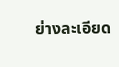ย่างละเอียด